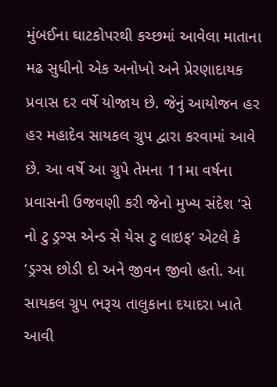મુંબઈના ઘાટકોપરથી કચ્છમાં આવેલા માતાના મઢ સુધીનો એક અનોખો અને પ્રેરણાદાયક પ્રવાસ દર વર્ષે યોજાય છે. જેનું આયોજન હર હર મહાદેવ સાયકલ ગ્રુપ દ્વારા કરવામાં આવે છે. આ વર્ષે આ ગ્રુપે તેમના 11મા વર્ષના પ્રવાસની ઉજવણી કરી જેનો મુખ્ય સંદેશ ‘સે નો ટુ ડ્રગ્સ એન્ડ સે યેસ ટુ લાઇફ’ એટલે કે ‘ડ્રગ્સ છોડી દો અને જીવન જીવો હતો. આ સાયકલ ગ્રુપ ભરૂચ તાલુકાના દયાદરા ખાતે આવી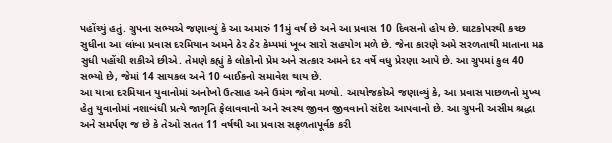પહોંચ્યું હતું. ગ્રુપના સભ્યએ જણાવ્યું કે આ અમારું 11મું વર્ષ છે અને આ પ્રવાસ 10 દિવસનો હોય છે. ઘાટકોપરથી કચ્છ સુધીના આ લાંબા પ્રવાસ દરમિયાન અમને ઠેર ઠેર કેમ્પમાં ખૂબ સારો સહયોગ મળે છે. જેના કારણે અમે સરળતાથી માતાના મઢ સુધી પહોંચી શકીએ છીએ. તેમણે કહ્યું કે લોકોનો પ્રેમ અને સત્કાર અમને દર વર્ષે વધુ પ્રેરણા આપે છે. આ ગ્રુપમાં કુલ 40 સભ્યો છે, જેમાં 14 સાયકલ અને 10 બાઈકનો સમાવેશ થાય છે.
આ યાત્રા દરમિયાન યુવાનોમાં અનોખો ઉત્સાહ અને ઉમંગ જોવા મળ્યો. આયોજકોએ જણાવ્યું કે, આ પ્રવાસ પાછળનો મુખ્ય હેતુ યુવાનોમાં નશાબંધી પ્રત્યે જાગૃતિ ફેલાવવાનો અને સ્વસ્થ જીવન જીવવાનો સંદેશ આપવાનો છે. આ ગ્રુપની અસીમ શ્રદ્ધા અને સમર્પણ જ છે કે તેઓ સતત 11 વર્ષથી આ પ્રવાસ સફળતાપૂર્વક કરી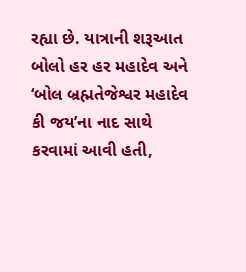રહ્યા છે. યાત્રાની શરૂઆત બોલો હર હર મહાદેવ અને ‘બોલ બ્રહ્મતેજેશ્વર મહાદેવ કી જય’ના નાદ સાથે કરવામાં આવી હતી,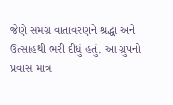જેણે સમગ્ર વાતાવરણને શ્રદ્ધા અને ઉત્સાહથી ભરી દીધું હતું. આ ગ્રુપનો પ્રવાસ માત્ર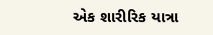એક શારીરિક યાત્રા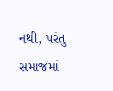નથી, પરંતુ સમાજમાં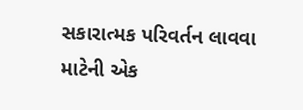સકારાત્મક પરિવર્તન લાવવા માટેની એક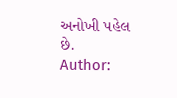અનોખી પહેલ છે.
Author: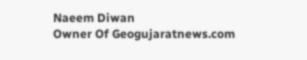Naeem Diwan
Owner Of Geogujaratnews.com